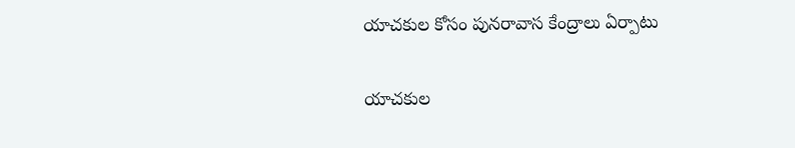యాచకుల కోసం పునరావాస కేంద్రాలు ఏర్పాటు

యాచకుల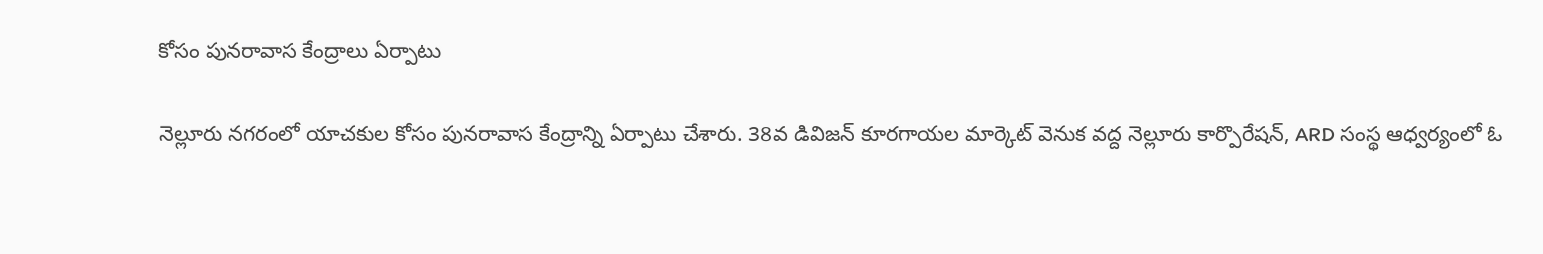కోసం పునరావాస కేంద్రాలు ఏర్పాటు

నెల్లూరు నగరంలో యాచకుల కోసం పునరావాస కేంద్రాన్ని ఏర్పాటు చేశారు. 38వ డివిజన్ కూరగాయల మార్కెట్ వెనుక వద్ద నెల్లూరు కార్పొరేషన్, ARD సంస్థ ఆధ్వర్యంలో ఓ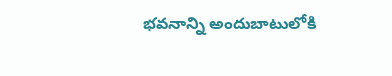భవనాన్ని అందుబాటులోకి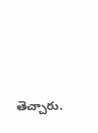తెచ్చారు.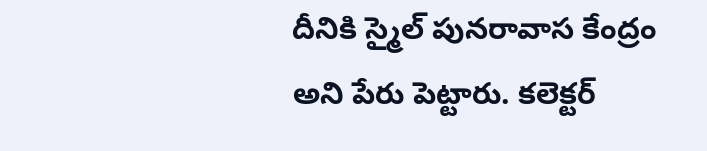దీనికి స్మైల్ పునరావాస కేంద్రం అని పేరు పెట్టారు. కలెక్టర్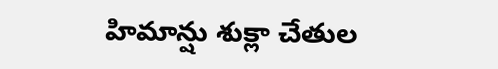హిమాన్షు శుక్లా చేతుల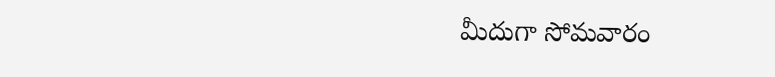మీదుగా సోమవారం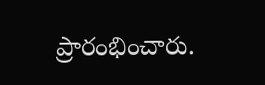ప్రారంభించారు.